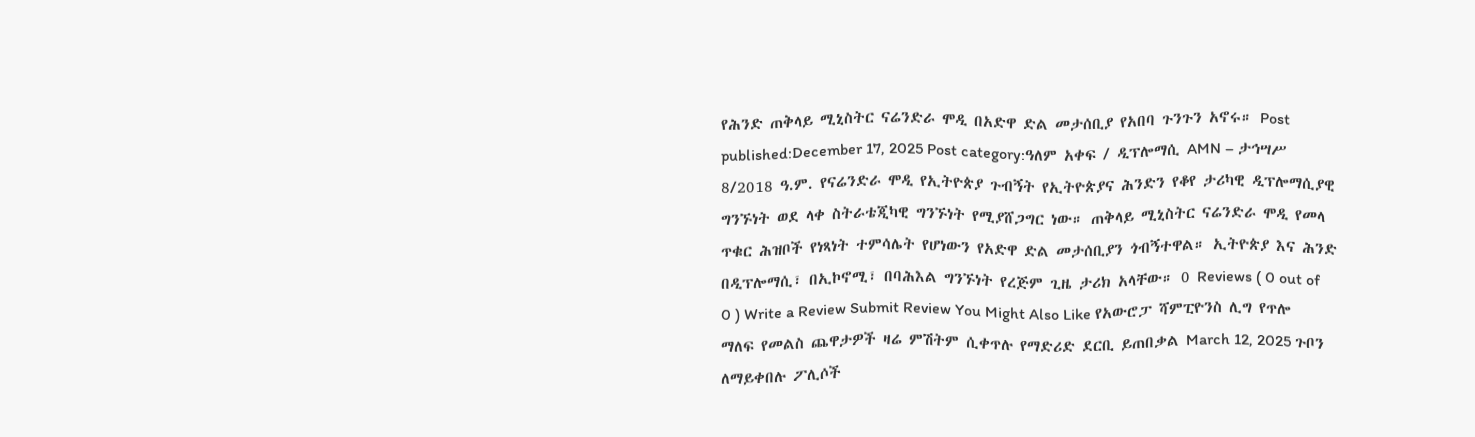የሕንድ ጠቅላይ ሚኒስትር ናሬንድራ ሞዲ በአድዋ ድል መታሰቢያ የአበባ ጉንጉን አኖሩ። Post published:December 17, 2025 Post category:ዓለም አቀፍ / ዲፕሎማሲ AMN – ታኅሣሥ 8/2018 ዓ.ም. የናሬንድራ ሞዲ የኢትዮጵያ ጉብኝት የኢትዮጵያና ሕንድን የቆየ ታሪካዊ ዲፕሎማሲያዊ ግንኙነት ወደ ላቀ ስትራቴጂካዊ ግንኙነት የሚያሸጋግር ነው። ጠቅላይ ሚኒስትር ናሬንድራ ሞዲ የመላ ጥቁር ሕዝቦች የነጻነት ተምሳሌት የሆነውን የአድዋ ድል መታሰቢያን ጎብኝተዋል። ኢትዮጵያ እና ሕንድ በዲፕሎማሲ፣ በኢኮኖሚ፣ በባሕእል ግንኙነት የረጅም ጊዜ ታሪክ አላቸው። 0 Reviews ( 0 out of 0 ) Write a Review Submit Review You Might Also Like የአውሮፓ ሻምፒዮንስ ሊግ የጥሎ ማለፍ የመልስ ጨዋታዎች ዛሬ ምሽትም ሲቀጥሉ የማድሪድ ደርቢ ይጠበቃል March 12, 2025 ጉቦን ለማይቀበሉ ፖሊሶች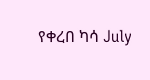የቀረበ ካሳ July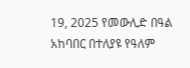19, 2025 የመውሊድ በዓል አከባበር በተለያዩ የዓለም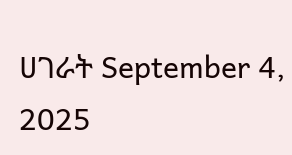ሀገራት September 4, 2025